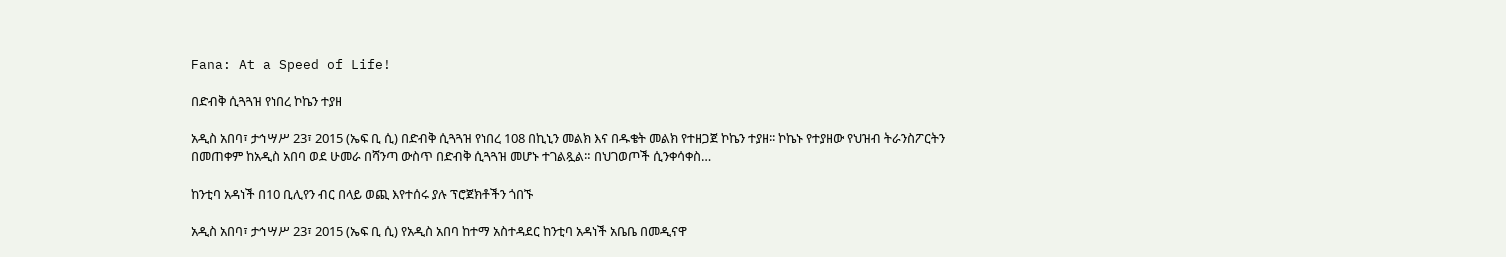Fana: At a Speed of Life!

በድብቅ ሲጓጓዝ የነበረ ኮኬን ተያዘ

አዲስ አበባ፣ ታኅሣሥ 23፣ 2015 (ኤፍ ቢ ሲ) በድብቅ ሲጓጓዝ የነበረ 108 በኪኒን መልክ እና በዱቄት መልክ የተዘጋጀ ኮኬን ተያዘ፡፡ ኮኬኑ የተያዘው የህዝብ ትራንስፖርትን በመጠቀም ከአዲስ አበባ ወደ ሁመራ በሻንጣ ውስጥ በድብቅ ሲጓጓዝ መሆኑ ተገልጿል። በህገወጦች ሲንቀሳቀስ…

ከንቲባ አዳነች በ10 ቢሊየን ብር በላይ ወጪ እየተሰሩ ያሉ ፕሮጀክቶችን ጎበኙ

አዲስ አበባ፣ ታኅሣሥ 23፣ 2015 (ኤፍ ቢ ሲ) የአዲስ አበባ ከተማ አስተዳደር ከንቲባ አዳነች አቤቤ በመዲናዋ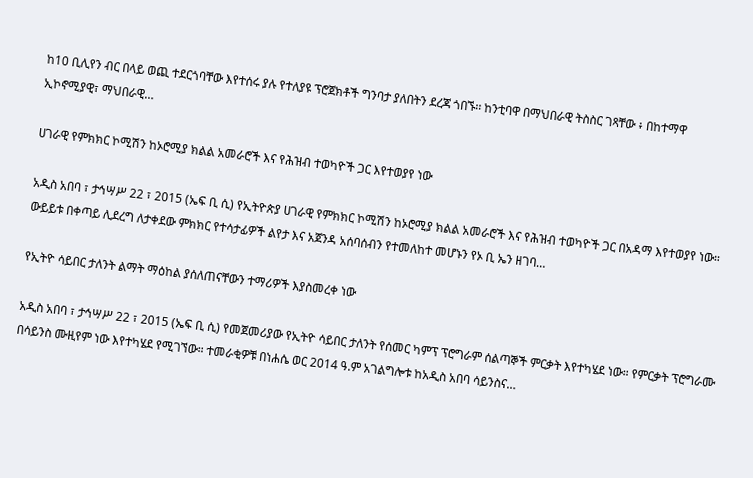ከ10 ቢሊየን ብር በላይ ወጪ ተደርጎባቸው እየተሰሩ ያሉ የተለያዩ ፕሮጀክቶች ግንባታ ያለበትን ደረጃ ጎበኙ፡፡ ከንቲባዋ በማህበራዊ ትስስር ገጻቸው ፥ በከተማዋ ኢኮኖሚያዊ፣ ማህበራዊ…

ሀገራዊ የምክክር ኮሚሽን ከኦሮሚያ ክልል አመራሮች እና የሕዝብ ተወካዮች ጋር እየተወያየ ነው

አዲስ አበባ ፣ ታኅሣሥ 22 ፣ 2015 (ኤፍ ቢ ሲ) የኢትዮጵያ ሀገራዊ የምክክር ኮሚሽን ከኦሮሚያ ክልል አመራሮች እና የሕዝብ ተወካዮች ጋር በአዳማ እየተወያየ ነው። ውይይቱ በቀጣይ ሊደረግ ለታቀደው ምክክር የተሳታፊዎች ልየታ እና አጀንዳ አሰባሰብን የተመለከተ መሆኑን የኦ ቢ ኤን ዘገባ…

የኢትዮ ሳይበር ታለንት ልማት ማዕከል ያሰለጠናቸውን ተማሪዎች እያስመረቀ ነው

አዲስ አበባ ፣ ታኅሣሥ 22 ፣ 2015 (ኤፍ ቢ ሲ) የመጀመሪያው የኢትዮ ሳይበር ታለንት የሰመር ካምፕ ፕሮግራም ሰልጣኞች ምርቃት እየተካሄደ ነው። የምርቃት ፕሮግራሙ በሳይንስ ሙዚየም ነው እየተካሄደ የሚገኘው። ተመራቂዎቹ በነሐሴ ወር 2014 ዓ.ም አገልግሎቱ ከአዲስ አበባ ሳይንስና…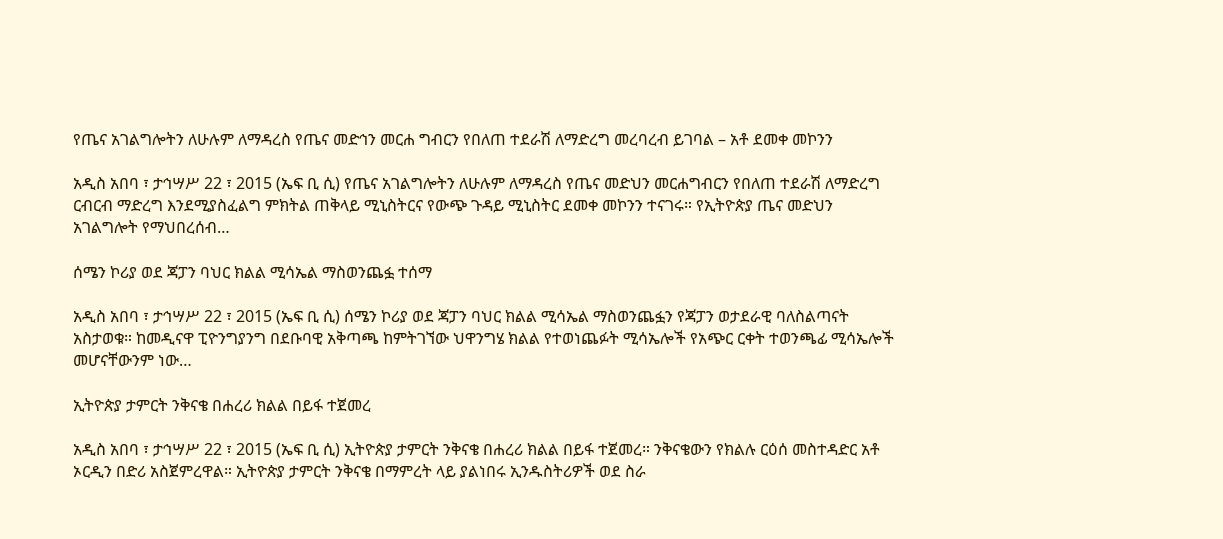የጤና አገልግሎትን ለሁሉም ለማዳረስ የጤና መድኅን መርሐ ግብርን የበለጠ ተደራሽ ለማድረግ መረባረብ ይገባል – አቶ ደመቀ መኮንን

አዲስ አበባ ፣ ታኅሣሥ 22 ፣ 2015 (ኤፍ ቢ ሲ) የጤና አገልግሎትን ለሁሉም ለማዳረስ የጤና መድህን መርሐግብርን የበለጠ ተደራሽ ለማድረግ ርብርብ ማድረግ እንደሚያስፈልግ ምክትል ጠቅላይ ሚኒስትርና የውጭ ጉዳይ ሚኒስትር ደመቀ መኮንን ተናገሩ። የኢትዮጵያ ጤና መድህን አገልግሎት የማህበረሰብ…

ሰሜን ኮሪያ ወደ ጃፓን ባህር ክልል ሚሳኤል ማስወንጨፏ ተሰማ

አዲስ አበባ ፣ ታኅሣሥ 22 ፣ 2015 (ኤፍ ቢ ሲ) ሰሜን ኮሪያ ወደ ጃፓን ባህር ክልል ሚሳኤል ማስወንጨፏን የጃፓን ወታደራዊ ባለስልጣናት አስታወቁ። ከመዲናዋ ፒዮንግያንግ በደቡባዊ አቅጣጫ ከምትገኘው ህዋንግሄ ክልል የተወነጨፉት ሚሳኤሎች የአጭር ርቀት ተወንጫፊ ሚሳኤሎች መሆናቸውንም ነው…

ኢትዮጵያ ታምርት ንቅናቄ በሐረሪ ክልል በይፋ ተጀመረ

አዲስ አበባ ፣ ታኅሣሥ 22 ፣ 2015 (ኤፍ ቢ ሲ) ኢትዮጵያ ታምርት ንቅናቄ በሐረሪ ክልል በይፋ ተጀመረ። ንቅናቄውን የክልሉ ርዕሰ መስተዳድር አቶ ኦርዲን በድሪ አስጀምረዋል። ኢትዮጵያ ታምርት ንቅናቄ በማምረት ላይ ያልነበሩ ኢንዱስትሪዎች ወደ ስራ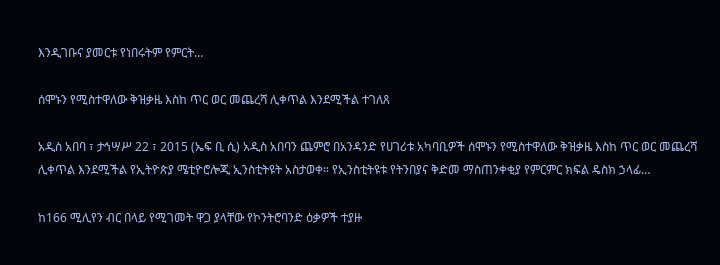እንዲገቡና ያመርቱ የነበሩትም የምርት…

ሰሞኑን የሚስተዋለው ቅዝቃዜ እስከ ጥር ወር መጨረሻ ሊቀጥል እንደሚችል ተገለጸ

አዲስ አበባ ፣ ታኅሣሥ 22 ፣ 2015 (ኤፍ ቢ ሲ) አዲስ አበባን ጨምሮ በአንዳንድ የሀገሪቱ አካባቢዎች ሰሞኑን የሚስተዋለው ቅዝቃዜ እስከ ጥር ወር መጨረሻ ሊቀጥል እንደሚችል የኢትዮጵያ ሜቲዮሮሎጂ ኢንስቲትዩት አስታወቀ። የኢንስቲትዩቱ የትንበያና ቅድመ ማስጠንቀቂያ የምርምር ክፍል ዴስክ ኃላፊ…

ከ166 ሚሊየን ብር በላይ የሚገመት ዋጋ ያላቸው የኮንትሮባንድ ዕቃዎች ተያዙ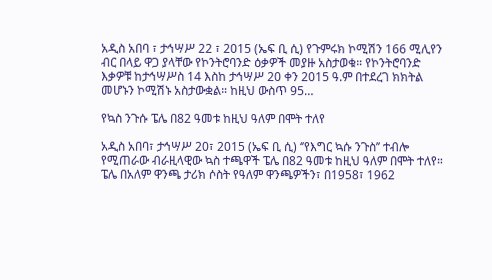አዲስ አበባ ፣ ታኅሣሥ 22 ፣ 2015 (ኤፍ ቢ ሲ) የጉምሩክ ኮሚሽን 166 ሚሊየን ብር በላይ ዋጋ ያላቸው የኮንትሮባንድ ዕቃዎች መያዙ አስታወቁ። የኮንትሮባንድ እቃዎቹ ከታኅሣሥስ 14 እስከ ታኅሣሥ 20 ቀን 2015 ዓ.ም በተደረገ ክክትል መሆኑን ኮሚሽኑ አስታውቋል። ከዚህ ውስጥ 95…

የኳስ ንጉሱ ፔሌ በ82 ዓመቱ ከዚህ ዓለም በሞት ተለየ

አዲስ አበባ፣ ታኅሣሥ 20፣ 2015 (ኤፍ ቢ ሲ) ‘’የእግር ኳሱ ንጉስ’’ ተብሎ የሚጠራው ብራዚላዊው ኳስ ተጫዋች ፔሌ በ82 ዓመቱ ከዚህ ዓለም በሞት ተለየ። ፔሌ በአለም ዋንጫ ታሪክ ሶስት የዓለም ዋንጫዎችን፣ በ1958፣ 1962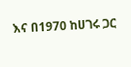እና በ1970 ከሀገሩ ጋር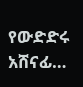የውድድሩ አሸናፊ…